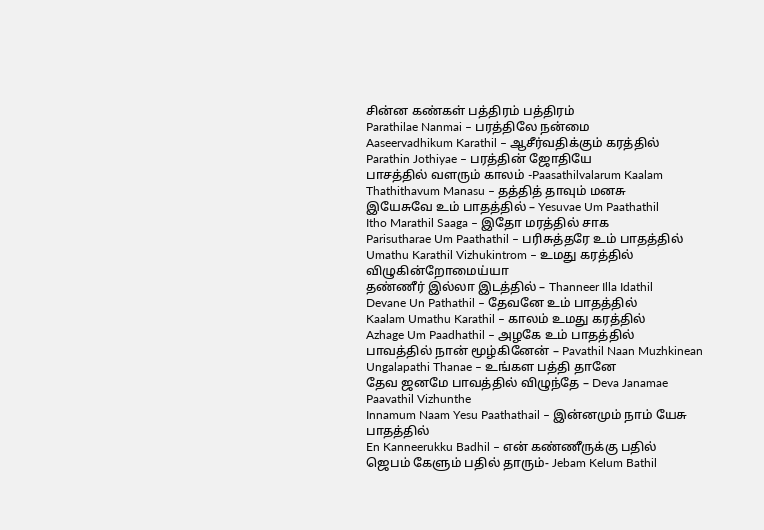சின்ன கண்கள் பத்திரம் பத்திரம்
Parathilae Nanmai – பரத்திலே நன்மை
Aaseervadhikum Karathil – ஆசீர்வதிக்கும் கரத்தில்
Parathin Jothiyae – பரத்தின் ஜோதியே
பாசத்தில் வளரும் காலம் -Paasathilvalarum Kaalam
Thathithavum Manasu – தத்தித் தாவும் மனசு
இயேசுவே உம் பாதத்தில் – Yesuvae Um Paathathil
Itho Marathil Saaga – இதோ மரத்தில் சாக
Parisutharae Um Paathathil – பரிசுத்தரே உம் பாதத்தில்
Umathu Karathil Vizhukintrom – உமது கரத்தில் விழுகின்றோமைய்யா
தண்ணீர் இல்லா இடத்தில் – Thanneer Illa Idathil
Devane Un Pathathil – தேவனே உம் பாதத்தில்
Kaalam Umathu Karathil – காலம் உமது கரத்தில்
Azhage Um Paadhathil – அழகே உம் பாதத்தில்
பாவத்தில் நான் மூழ்கினேன் – Pavathil Naan Muzhkinean
Ungalapathi Thanae – உங்கள பத்தி தானே
தேவ ஜனமே பாவத்தில் விழுந்தே – Deva Janamae Paavathil Vizhunthe
Innamum Naam Yesu Paathathail – இன்னமும் நாம் யேசு பாதத்தில்
En Kanneerukku Badhil – என் கண்ணீருக்கு பதில்
ஜெபம் கேளும் பதில் தாரும்- Jebam Kelum Bathil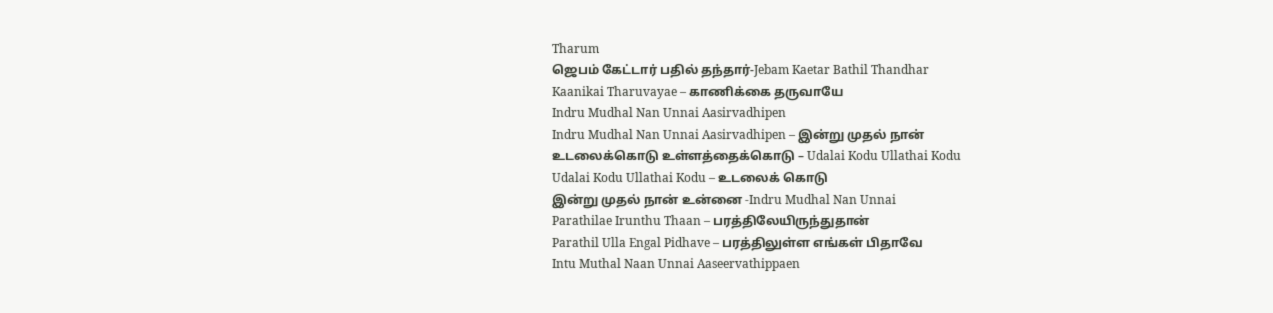Tharum
ஜெபம் கேட்டார் பதில் தந்தார்-Jebam Kaetar Bathil Thandhar
Kaanikai Tharuvayae – காணிக்கை தருவாயே
Indru Mudhal Nan Unnai Aasirvadhipen
Indru Mudhal Nan Unnai Aasirvadhipen – இன்று முதல் நான்
உடலைக்கொடு உள்ளத்தைக்கொடு – Udalai Kodu Ullathai Kodu
Udalai Kodu Ullathai Kodu – உடலைக் கொடு
இன்று முதல் நான் உன்னை -Indru Mudhal Nan Unnai
Parathilae Irunthu Thaan – பரத்திலேயிருந்துதான்
Parathil Ulla Engal Pidhave – பரத்திலுள்ள எங்கள் பிதாவே
Intu Muthal Naan Unnai Aaseervathippaen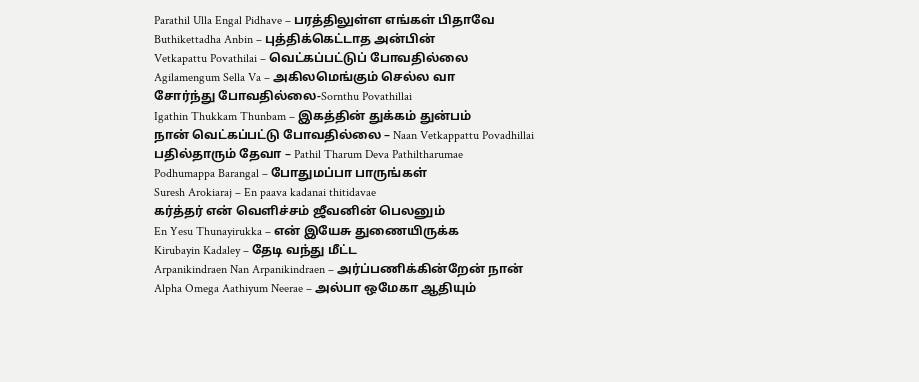Parathil Ulla Engal Pidhave – பரத்திலுள்ள எங்கள் பிதாவே
Buthikettadha Anbin – புத்திக்கெட்டாத அன்பின்
Vetkapattu Povathilai – வெட்கப்பட்டுப் போவதில்லை
Agilamengum Sella Va – அகிலமெங்கும் செல்ல வா
சோர்ந்து போவதில்லை-Sornthu Povathillai
Igathin Thukkam Thunbam – இகத்தின் துக்கம் துன்பம்
நான் வெட்கப்பட்டு போவதில்லை – Naan Vetkappattu Povadhillai
பதில்தாரும் தேவா – Pathil Tharum Deva Pathiltharumae
Podhumappa Barangal – போதுமப்பா பாருங்கள்
Suresh Arokiaraj – En paava kadanai thitidavae
கர்த்தர் என் வெளிச்சம் ஜீவனின் பெலனும்
En Yesu Thunayirukka – என் இயேசு துணையிருக்க
Kirubayin Kadaley – தேடி வந்து மீட்ட
Arpanikindraen Nan Arpanikindraen – அர்ப்பணிக்கின்றேன் நான்
Alpha Omega Aathiyum Neerae – அல்பா ஒமேகா ஆதியும்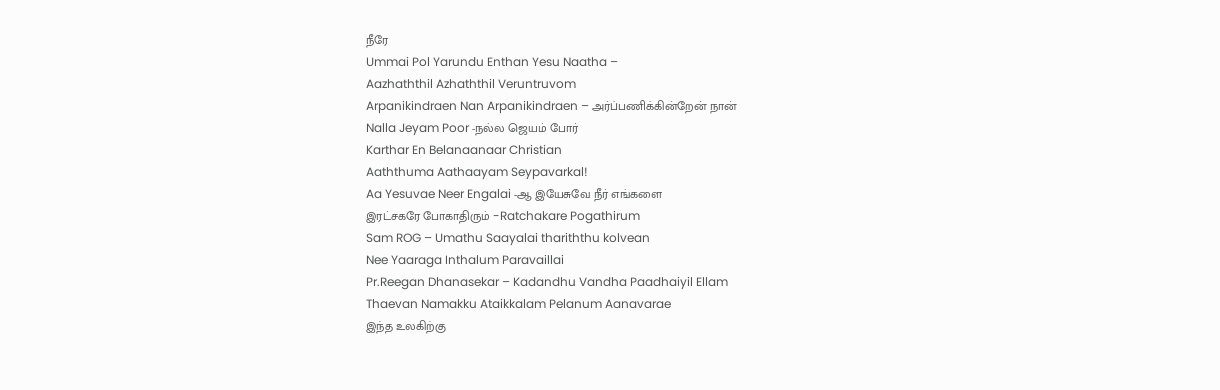நீரே
Ummai Pol Yarundu Enthan Yesu Naatha –
Aazhaththil Azhaththil Veruntruvom
Arpanikindraen Nan Arpanikindraen – அர்ப்பணிக்கின்றேன் நான்
Nalla Jeyam Poor -நல்ல ஜெயம் போர்
Karthar En Belanaanaar Christian
Aaththuma Aathaayam Seypavarkal!
Aa Yesuvae Neer Engalai -ஆ இயேசுவே நீர் எங்களை
இரட்சகரே போகாதிரும் -Ratchakare Pogathirum
Sam ROG – Umathu Saayalai thariththu kolvean
Nee Yaaraga Inthalum Paravaillai
Pr.Reegan Dhanasekar – Kadandhu Vandha Paadhaiyil Ellam
Thaevan Namakku Ataikkalam Pelanum Aanavarae
இந்த உலகிற்கு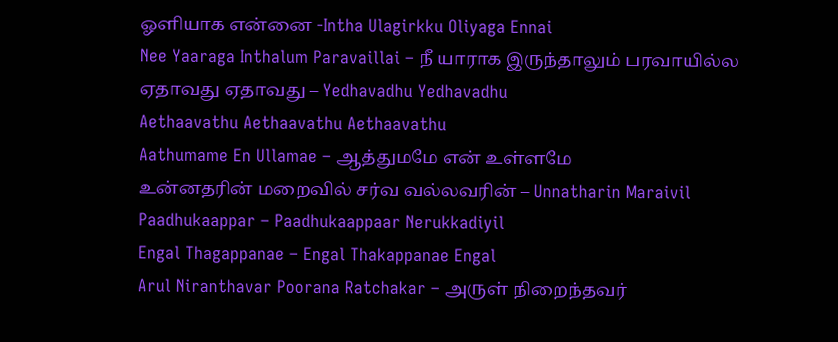ஓளியாக என்னை -Intha Ulagirkku Oliyaga Ennai
Nee Yaaraga Inthalum Paravaillai – நீ யாராக இருந்தாலும் பரவாயில்ல
ஏதாவது ஏதாவது – Yedhavadhu Yedhavadhu
Aethaavathu Aethaavathu Aethaavathu
Aathumame En Ullamae – ஆத்துமமே என் உள்ளமே
உன்னதரின் மறைவில் சர்வ வல்லவரின் – Unnatharin Maraivil
Paadhukaappar – Paadhukaappaar Nerukkadiyil
Engal Thagappanae – Engal Thakappanae Engal
Arul Niranthavar Poorana Ratchakar – அருள் நிறைந்தவர்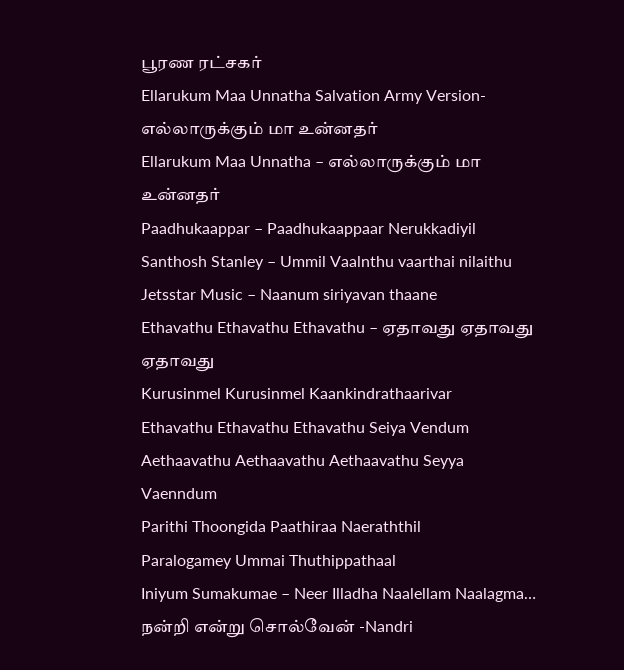பூரண ரட்சகர்
Ellarukum Maa Unnatha Salvation Army Version- எல்லாருக்கும் மா உன்னதர்
Ellarukum Maa Unnatha – எல்லாருக்கும் மா உன்னதர்
Paadhukaappar – Paadhukaappaar Nerukkadiyil
Santhosh Stanley – Ummil Vaalnthu vaarthai nilaithu
Jetsstar Music – Naanum siriyavan thaane
Ethavathu Ethavathu Ethavathu – ஏதாவது ஏதாவது ஏதாவது
Kurusinmel Kurusinmel Kaankindrathaarivar
Ethavathu Ethavathu Ethavathu Seiya Vendum
Aethaavathu Aethaavathu Aethaavathu Seyya Vaenndum
Parithi Thoongida Paathiraa Naeraththil
Paralogamey Ummai Thuthippathaal
Iniyum Sumakumae – Neer Illadha Naalellam Naalagma…
நன்றி என்று சொல்வேன் -Nandri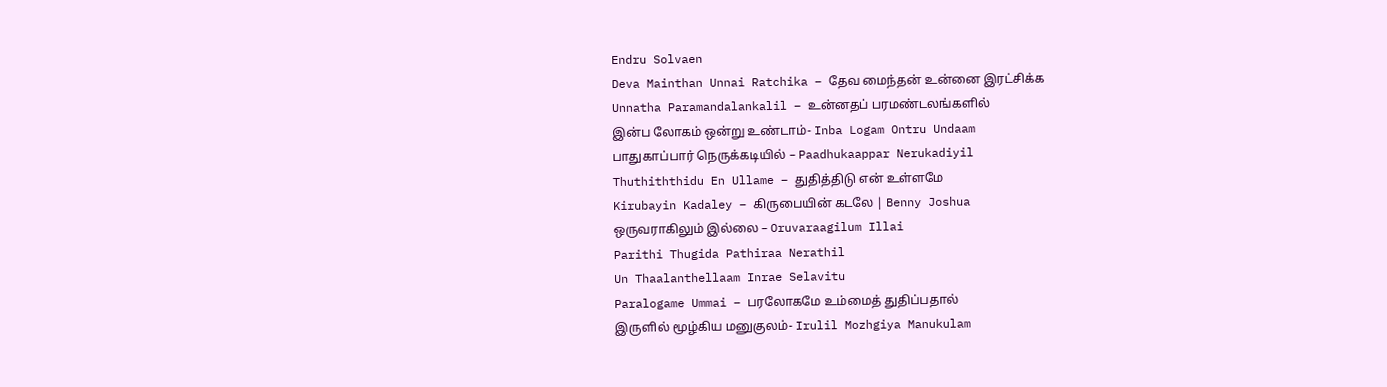Endru Solvaen
Deva Mainthan Unnai Ratchika – தேவ மைந்தன் உன்னை இரட்சிக்க
Unnatha Paramandalankalil – உன்னதப் பரமண்டலங்களில்
இன்ப லோகம் ஒன்று உண்டாம்- Inba Logam Ontru Undaam
பாதுகாப்பார் நெருக்கடியில் – Paadhukaappar Nerukadiyil
Thuthiththidu En Ullame – துதித்திடு என் உள்ளமே
Kirubayin Kadaley – கிருபையின் கடலே | Benny Joshua
ஒருவராகிலும் இல்லை – Oruvaraagilum Illai
Parithi Thugida Pathiraa Nerathil
Un Thaalanthellaam Inrae Selavitu
Paralogame Ummai – பரலோகமே உம்மைத் துதிப்பதால்
இருளில் மூழ்கிய மனுகுலம்- Irulil Mozhgiya Manukulam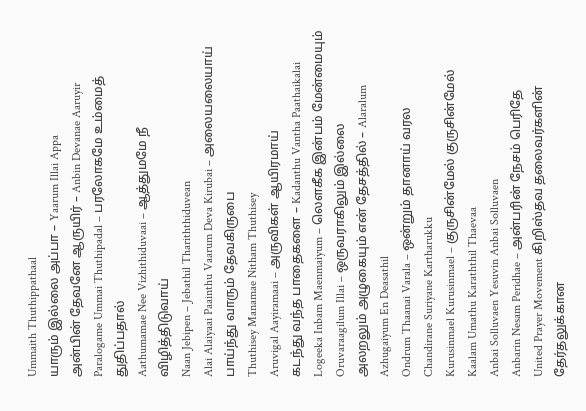Ummaith Thuthippathaal
யாரும் இல்லை அப்பா – Yaarum Illai Appa
அன்பின் தேவனே ஆருயிர் – Anbin Devanae Aaruyir
Paralogame Ummai Thuthipadal – பரலோகமே உம்மைத் துதிப்பதால்
Aathumamae Nee Vizhithiduvaai – ஆத்துமமே நீ விழித்திடுவாய்
Naan Jebipen – Jebathil Thariththiduvean
Alai Alaiyaai Paainthu Vaarum Deva Kirubai – அலையலையாய் பாய்ந்து வாரும் தேவகிருபை
Thuthisey Manamae Nitham Thuthisey
Aruvigal Aayiramaai – அருவிகள் ஆயிரமாய்
கடந்து வந்த பாதைகளை – Kadanthu Vantha Paathaikalai
Logeeka Inbam Maenmaiyum – லௌகீக இன்பம் மேன்மையும்
Oruvaraagilum Illai – ஒருவராகிலும் இல்லை
அலறலும் அழுகையும் என் தேசத்தில் – Alaralum Azhugaiyum En Deasathil
Ondrum Thaanai Varala – ஒன்றும் தானாய் வரல
Chandirane Suriyane Kartharukku
Kurusinmael Kurusinmael – குருசின்மேல் குருசின்மேல்
Kaalam Umathu Karaththil Thaevaa
Anbai Solluvaen Yesuvin Anbai Solluvaen
Anbarin Nesam Peridhae – அன்பரின் நேசம் பெரிதே
United Prayer Movement கிறிஸ்தவ தலைவர்களின் தேர்தலுக்கான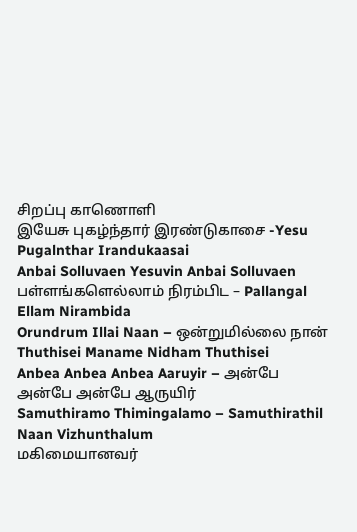சிறப்பு காணொளி
இயேசு புகழ்ந்தார் இரண்டுகாசை -Yesu Pugalnthar Irandukaasai
Anbai Solluvaen Yesuvin Anbai Solluvaen
பள்ளங்களெல்லாம் நிரம்பிட – Pallangal Ellam Nirambida
Orundrum Illai Naan – ஒன்றுமில்லை நான்
Thuthisei Maname Nidham Thuthisei
Anbea Anbea Anbea Aaruyir – அன்பே அன்பே அன்பே ஆருயிர்
Samuthiramo Thimingalamo – Samuthirathil Naan Vizhunthalum
மகிமையானவர்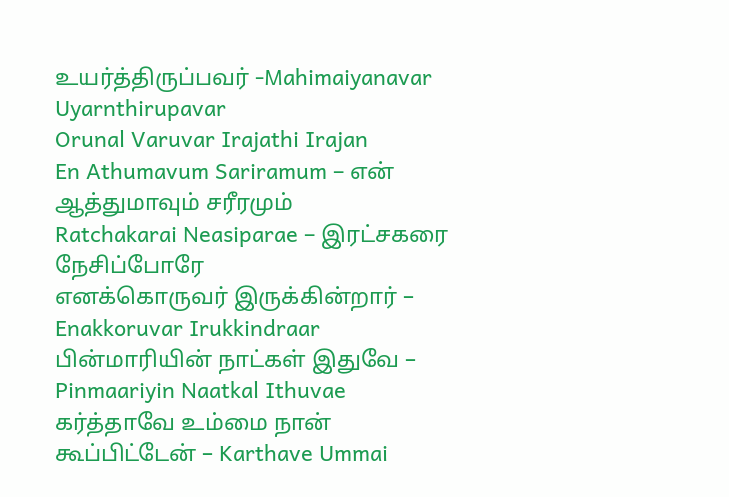உயர்த்திருப்பவர் -Mahimaiyanavar Uyarnthirupavar
Orunal Varuvar Irajathi Irajan
En Athumavum Sariramum – என் ஆத்துமாவும் சரீரமும்
Ratchakarai Neasiparae – இரட்சகரை நேசிப்போரே
எனக்கொருவர் இருக்கின்றார் – Enakkoruvar Irukkindraar
பின்மாரியின் நாட்கள் இதுவே – Pinmaariyin Naatkal Ithuvae
கர்த்தாவே உம்மை நான் கூப்பிட்டேன் – Karthave Ummai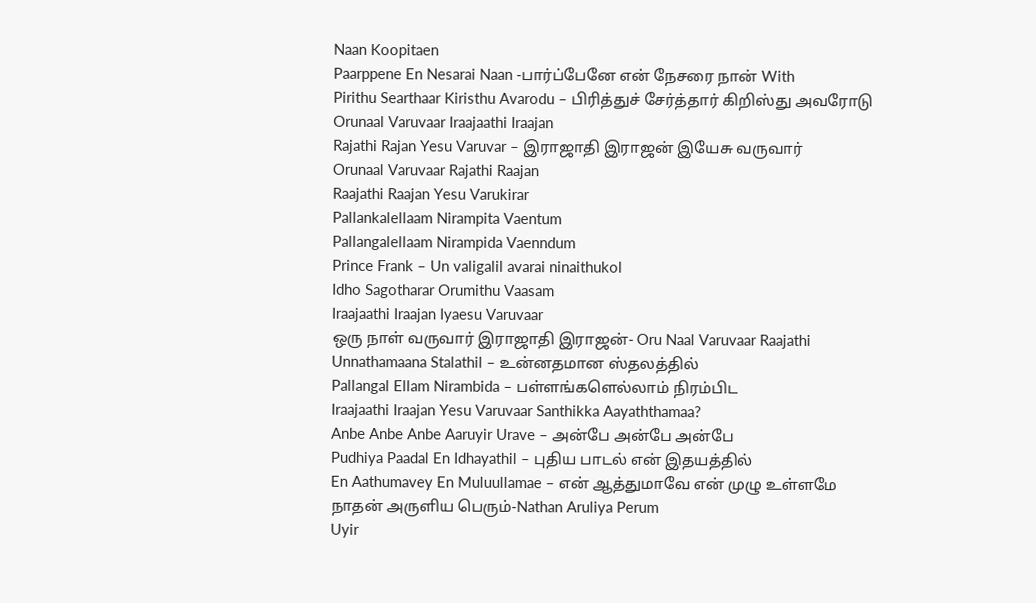Naan Koopitaen
Paarppene En Nesarai Naan -பார்ப்பேனே என் நேசரை நான் With
Pirithu Searthaar Kiristhu Avarodu – பிரித்துச் சேர்த்தார் கிறிஸ்து அவரோடு
Orunaal Varuvaar Iraajaathi Iraajan
Rajathi Rajan Yesu Varuvar – இராஜாதி இராஜன் இயேசு வருவார்
Orunaal Varuvaar Rajathi Raajan
Raajathi Raajan Yesu Varukirar
Pallankalellaam Nirampita Vaentum
Pallangalellaam Nirampida Vaenndum
Prince Frank – Un valigalil avarai ninaithukol
Idho Sagotharar Orumithu Vaasam
Iraajaathi Iraajan Iyaesu Varuvaar
ஒரு நாள் வருவார் இராஜாதி இராஜன்- Oru Naal Varuvaar Raajathi
Unnathamaana Stalathil – உன்னதமான ஸ்தலத்தில்
Pallangal Ellam Nirambida – பள்ளங்களெல்லாம் நிரம்பிட
Iraajaathi Iraajan Yesu Varuvaar Santhikka Aayaththamaa?
Anbe Anbe Anbe Aaruyir Urave – அன்பே அன்பே அன்பே
Pudhiya Paadal En Idhayathil – புதிய பாடல் என் இதயத்தில்
En Aathumavey En Muluullamae – என் ஆத்துமாவே என் முழு உள்ளமே
நாதன் அருளிய பெரும்-Nathan Aruliya Perum
Uyir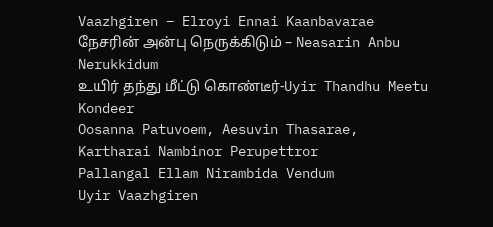Vaazhgiren – Elroyi Ennai Kaanbavarae
நேசரின் அன்பு நெருக்கிடும் – Neasarin Anbu Nerukkidum
உயிர் தந்து மீட்டு கொண்டீர்-Uyir Thandhu Meetu Kondeer
Oosanna Patuvoem, Aesuvin Thasarae,
Kartharai Nambinor Perupettror
Pallangal Ellam Nirambida Vendum
Uyir Vaazhgiren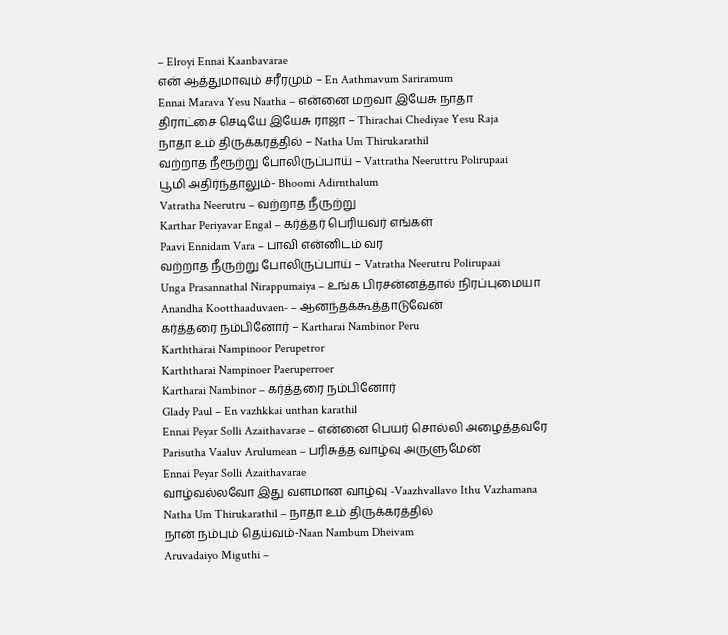– Elroyi Ennai Kaanbavarae
என் ஆத்துமாவும் சரீரமும் – En Aathmavum Sariramum
Ennai Marava Yesu Naatha – என்னை மறவா இயேசு நாதா
திராட்சை செடியே இயேசு ராஜா – Thirachai Chediyae Yesu Raja
நாதா உம் திருக்கரத்தில் – Natha Um Thirukarathil
வற்றாத நீரூற்று போலிருப்பாய் – Vattratha Neeruttru Polirupaai
பூமி அதிர்ந்தாலும்- Bhoomi Adirnthalum
Vatratha Neerutru – வற்றாத நீருற்று
Karthar Periyavar Engal – கர்த்தர் பெரியவர் எங்கள்
Paavi Ennidam Vara – பாவி என்னிடம் வர
வற்றாத நீருற்று போலிருப்பாய் – Vatratha Neerutru Polirupaai
Unga Prasannathal Nirappumaiya – உங்க பிரசன்னத்தால் நிரப்புமையா
Anandha Kootthaaduvaen- – ஆனந்தக்கூத்தாடுவேன்
கர்த்தரை நம்பினோர் – Kartharai Nambinor Peru
Karththarai Nampinoor Perupetror
Karththarai Nampinoer Paeruperroer
Kartharai Nambinor – கர்த்தரை நம்பினோர்
Glady Paul – En vazhkkai unthan karathil
Ennai Peyar Solli Azaithavarae – என்னை பெயர் சொல்லி அழைத்தவரே
Parisutha Vaaluv Arulumean – பரிசுத்த வாழ்வு அருளுமேன்
Ennai Peyar Solli Azaithavarae
வாழ்வல்லவோ இது வளமான வாழ்வு -Vaazhvallavo Ithu Vazhamana
Natha Um Thirukarathil – நாதா உம் திருக்கரத்தில்
நான் நம்பும் தெய்வம்-Naan Nambum Dheivam
Aruvadaiyo Miguthi –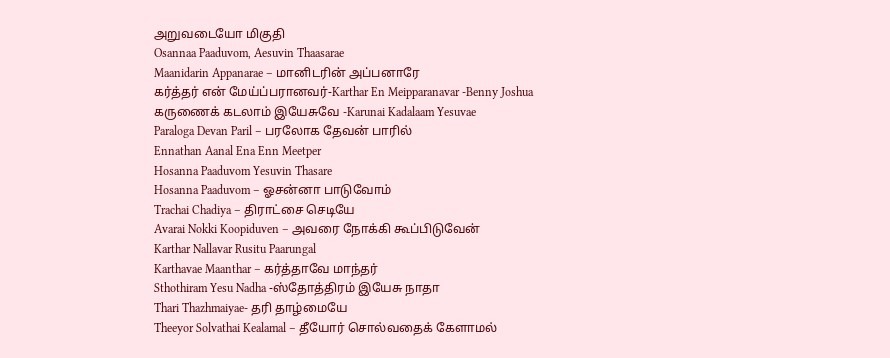அறுவடையோ மிகுதி
Osannaa Paaduvom, Aesuvin Thaasarae
Maanidarin Appanarae – மானிடரின் அப்பனாரே
கர்த்தர் என் மேய்ப்பரானவர்-Karthar En Meipparanavar -Benny Joshua
கருணைக் கடலாம் இயேசுவே -Karunai Kadalaam Yesuvae
Paraloga Devan Paril – பரலோக தேவன் பாரில்
Ennathan Aanal Ena Enn Meetper
Hosanna Paaduvom Yesuvin Thasare
Hosanna Paaduvom – ஓசன்னா பாடுவோம்
Trachai Chadiya – திராட்சை செடியே
Avarai Nokki Koopiduven – அவரை நோக்கி கூப்பிடுவேன்
Karthar Nallavar Rusitu Paarungal
Karthavae Maanthar – கர்த்தாவே மாந்தர்
Sthothiram Yesu Nadha -ஸ்தோத்திரம் இயேசு நாதா
Thari Thazhmaiyae- தரி தாழ்மையே
Theeyor Solvathai Kealamal – தீயோர் சொல்வதைக் கேளாமல்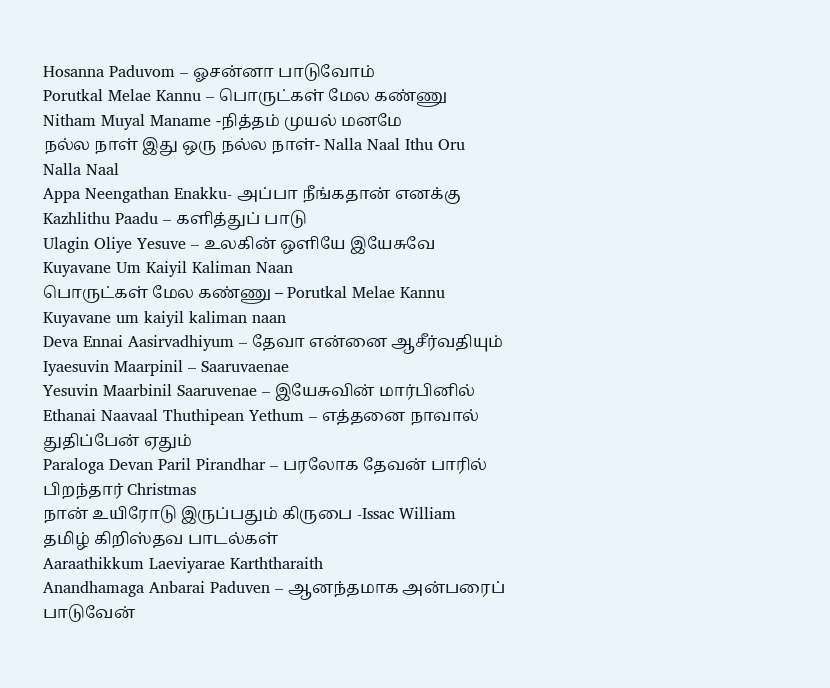Hosanna Paduvom – ஓசன்னா பாடுவோம்
Porutkal Melae Kannu – பொருட்கள் மேல கண்ணு
Nitham Muyal Maname -நித்தம் முயல் மனமே
நல்ல நாள் இது ஒரு நல்ல நாள்- Nalla Naal Ithu Oru Nalla Naal
Appa Neengathan Enakku- அப்பா நீங்கதான் எனக்கு
Kazhlithu Paadu – களித்துப் பாடு
Ulagin Oliye Yesuve – உலகின் ஒளியே இயேசுவே
Kuyavane Um Kaiyil Kaliman Naan
பொருட்கள் மேல கண்ணு – Porutkal Melae Kannu
Kuyavane um kaiyil kaliman naan
Deva Ennai Aasirvadhiyum – தேவா என்னை ஆசீர்வதியும்
Iyaesuvin Maarpinil – Saaruvaenae
Yesuvin Maarbinil Saaruvenae – இயேசுவின் மார்பினில்
Ethanai Naavaal Thuthipean Yethum – எத்தனை நாவால் துதிப்பேன் ஏதும்
Paraloga Devan Paril Pirandhar – பரலோக தேவன் பாரில் பிறந்தார் Christmas
நான் உயிரோடு இருப்பதும் கிருபை -Issac William தமிழ் கிறிஸ்தவ பாடல்கள்
Aaraathikkum Laeviyarae Karththaraith
Anandhamaga Anbarai Paduven – ஆனந்தமாக அன்பரைப் பாடுவேன்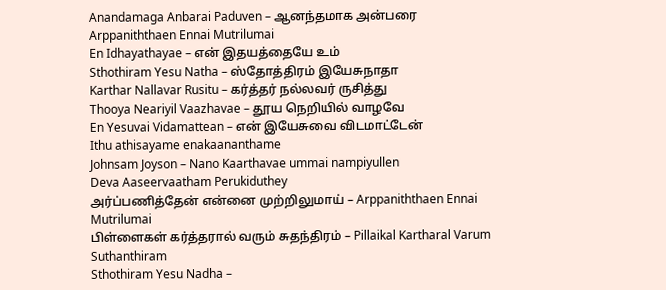Anandamaga Anbarai Paduven – ஆனந்தமாக அன்பரை
Arppaniththaen Ennai Mutrilumai
En Idhayathayae – என் இதயத்தையே உம்
Sthothiram Yesu Natha – ஸ்தோத்திரம் இயேசுநாதா
Karthar Nallavar Rusitu – கர்த்தர் நல்லவர் ருசித்து
Thooya Neariyil Vaazhavae – தூய நெறியில் வாழவே
En Yesuvai Vidamattean – என் இயேசுவை விடமாட்டேன்
Ithu athisayame enakaananthame
Johnsam Joyson – Nano Kaarthavae ummai nampiyullen
Deva Aaseervaatham Perukiduthey
அர்ப்பணித்தேன் என்னை முற்றிலுமாய் – Arppaniththaen Ennai Mutrilumai
பிள்ளைகள் கர்த்தரால் வரும் சுதந்திரம் – Pillaikal Kartharal Varum Suthanthiram
Sthothiram Yesu Nadha –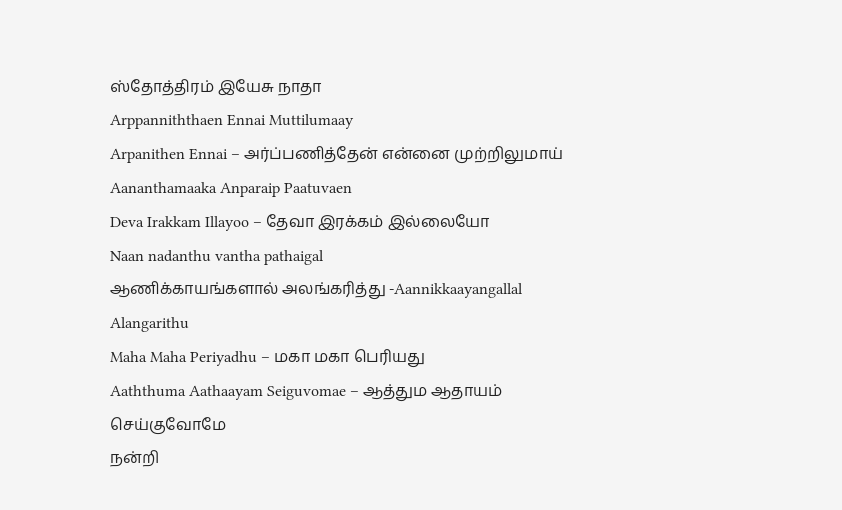ஸ்தோத்திரம் இயேசு நாதா
Arppanniththaen Ennai Muttilumaay
Arpanithen Ennai – அர்ப்பணித்தேன் என்னை முற்றிலுமாய்
Aananthamaaka Anparaip Paatuvaen
Deva Irakkam Illayoo – தேவா இரக்கம் இல்லையோ
Naan nadanthu vantha pathaigal
ஆணிக்காயங்களால் அலங்கரித்து -Aannikkaayangallal Alangarithu
Maha Maha Periyadhu – மகா மகா பெரியது
Aaththuma Aathaayam Seiguvomae – ஆத்தும ஆதாயம் செய்குவோமே
நன்றி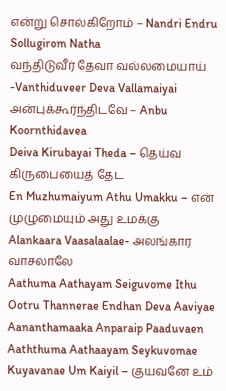என்று சொல்கிறோம் – Nandri Endru Sollugirom Natha
வந்திடுவீர் தேவா வல்லமையாய் -Vanthiduveer Deva Vallamaiyai
அன்புக்கூர்ந்திடவே – Anbu Koornthidavea
Deiva Kirubayai Theda – தெய்வ கிருபையைத் தேட
En Muzhumaiyum Athu Umakku – என் முழுமையும் அது உமக்கு
Alankaara Vaasalaalae- அலங்கார வாசலாலே
Aathuma Aathayam Seiguvome Ithu
Ootru Thannerae Endhan Deva Aaviyae
Aananthamaaka Anparaip Paaduvaen
Aaththuma Aathaayam Seykuvomae
Kuyavanae Um Kaiyil – குயவனே உம்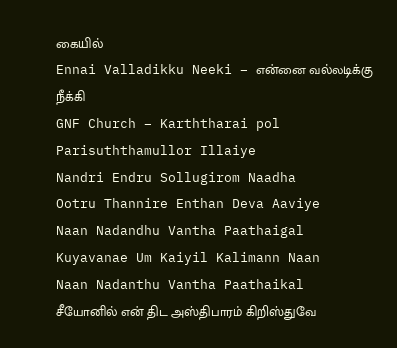கையில்
Ennai Valladikku Neeki – என்னை வல்லடிக்கு நீக்கி
GNF Church – Karththarai pol Parisuththamullor Illaiye
Nandri Endru Sollugirom Naadha
Ootru Thannire Enthan Deva Aaviye
Naan Nadandhu Vantha Paathaigal
Kuyavanae Um Kaiyil Kalimann Naan
Naan Nadanthu Vantha Paathaikal
சீயோனில் என் திட அஸ்திபாரம் கிறிஸ்துவே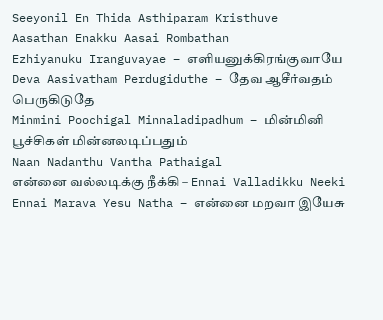Seeyonil En Thida Asthiparam Kristhuve
Aasathan Enakku Aasai Rombathan
Ezhiyanuku Iranguvayae – எளியனுக்கிரங்குவாயே
Deva Aasivatham Perdugiduthe – தேவ ஆசீர்வதம் பெருகிடுதே
Minmini Poochigal Minnaladipadhum – மின்மினி பூச்சிகள் மின்னலடிப்பதும்
Naan Nadanthu Vantha Pathaigal
என்னை வல்லடிக்கு நீக்கி – Ennai Valladikku Neeki
Ennai Marava Yesu Natha – என்னை மறவா இயேசு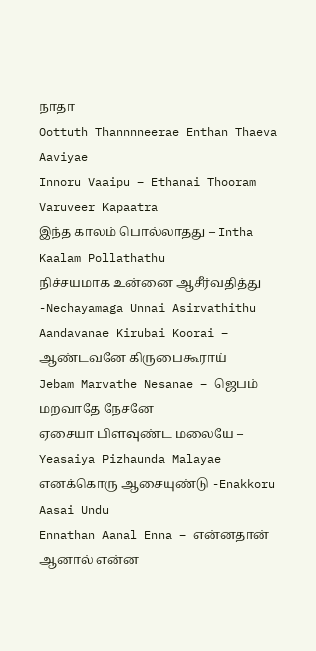நாதா
Oottuth Thannnneerae Enthan Thaeva Aaviyae
Innoru Vaaipu – Ethanai Thooram Varuveer Kapaatra
இந்த காலம் பொல்லாதது – Intha Kaalam Pollathathu
நிச்சயமாக உன்னை ஆசீர்வதித்து -Nechayamaga Unnai Asirvathithu
Aandavanae Kirubai Koorai – ஆண்டவனே கிருபைகூராய்
Jebam Marvathe Nesanae – ஜெபம் மறவாதே நேசனே
ஏசையா பிளவுண்ட மலையே – Yeasaiya Pizhaunda Malayae
எனக்கொரு ஆசையுண்டு -Enakkoru Aasai Undu
Ennathan Aanal Enna – என்னதான் ஆனால் என்ன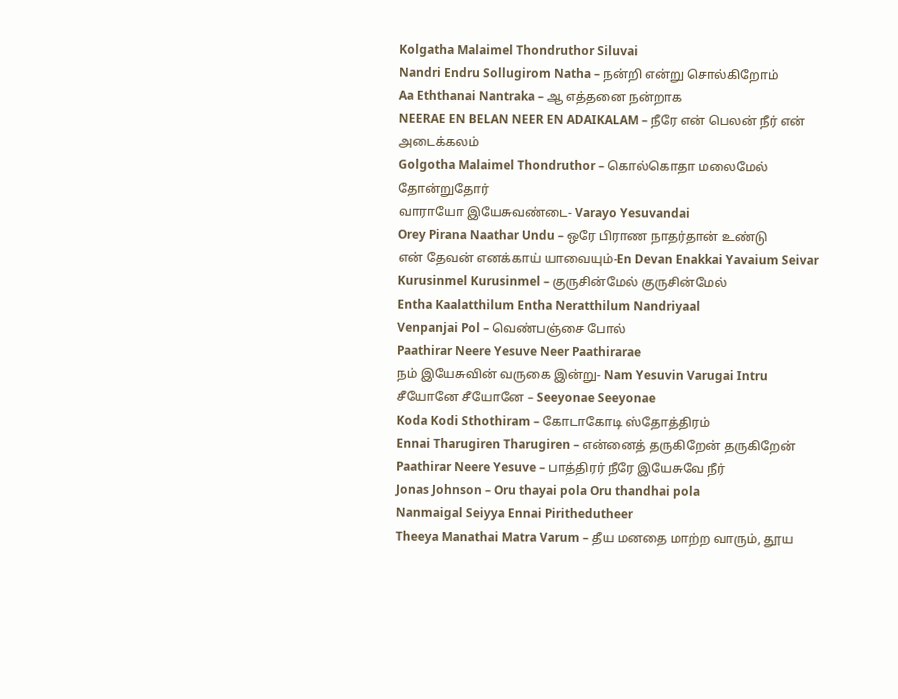Kolgatha Malaimel Thondruthor Siluvai
Nandri Endru Sollugirom Natha – நன்றி என்று சொல்கிறோம்
Aa Eththanai Nantraka – ஆ எத்தனை நன்றாக
NEERAE EN BELAN NEER EN ADAIKALAM – நீரே என் பெலன் நீர் என் அடைக்கலம்
Golgotha Malaimel Thondruthor – கொல்கொதா மலைமேல் தோன்றுதோர்
வாராயோ இயேசுவண்டை- Varayo Yesuvandai
Orey Pirana Naathar Undu – ஒரே பிராண நாதர்தான் உண்டு
என் தேவன் எனக்காய் யாவையும்-En Devan Enakkai Yavaium Seivar
Kurusinmel Kurusinmel – குருசின்மேல் குருசின்மேல்
Entha Kaalatthilum Entha Neratthilum Nandriyaal
Venpanjai Pol – வெண்பஞ்சை போல்
Paathirar Neere Yesuve Neer Paathirarae
நம் இயேசுவின் வருகை இன்று- Nam Yesuvin Varugai Intru
சீயோனே சீயோனே – Seeyonae Seeyonae
Koda Kodi Sthothiram – கோடாகோடி ஸ்தோத்திரம்
Ennai Tharugiren Tharugiren – என்னைத் தருகிறேன் தருகிறேன்
Paathirar Neere Yesuve – பாத்திரர் நீரே இயேசுவே நீர்
Jonas Johnson – Oru thayai pola Oru thandhai pola
Nanmaigal Seiyya Ennai Pirithedutheer
Theeya Manathai Matra Varum – தீய மனதை மாற்ற வாரும், தூய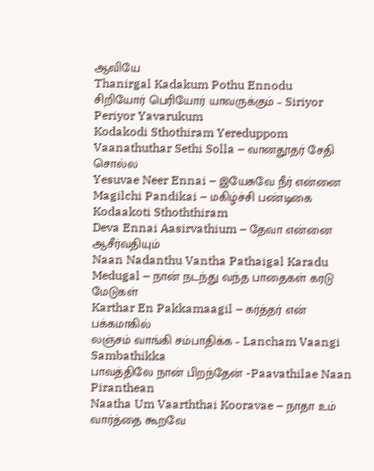ஆவியே
Thanirgal Kadakum Pothu Ennodu
சிறியோர் பெரியோர் யாவருக்கும் – Siriyor Periyor Yavarukum
Kodakodi Sthothiram Yereduppom
Vaanathuthar Sethi Solla – வானதூதர் சேதி சொல்ல
Yesuvae Neer Ennai – இயேசுவே நீர் என்னை
Magilchi Pandikai – மகிழ்ச்சி பண்டிகை
Kodaakoti Sthoththiram
Deva Ennai Aasirvathium – தேவா என்னை ஆசீர்வதியும்
Naan Nadanthu Vantha Pathaigal Karadu Medugal – நான் நடந்து வந்த பாதைகள் கரடு மேடுகள்
Karthar En Pakkamaagil – கர்த்தர் என் பக்கமாகில்
லஞ்சம் வாங்கி சம்பாதிக்க – Lancham Vaangi Sambathikka
பாவத்திலே நான் பிறந்தேன் -Paavathilae Naan Piranthean
Naatha Um Vaarththai Kooravae – நாதா உம் வார்த்தை கூறவே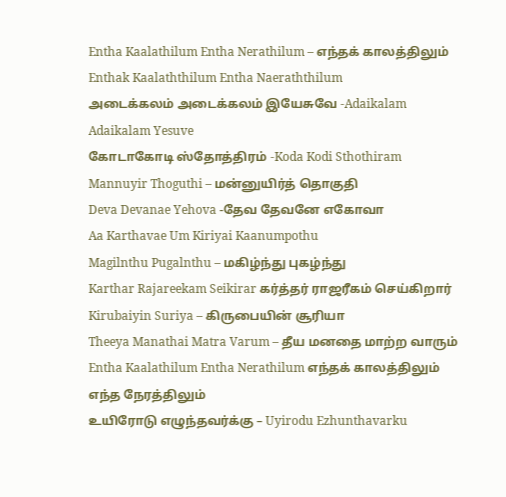Entha Kaalathilum Entha Nerathilum – எந்தக் காலத்திலும்
Enthak Kaalaththilum Entha Naeraththilum
அடைக்கலம் அடைக்கலம் இயேசுவே -Adaikalam Adaikalam Yesuve
கோடாகோடி ஸ்தோத்திரம் -Koda Kodi Sthothiram
Mannuyir Thoguthi – மன்னுயிர்த் தொகுதி
Deva Devanae Yehova -தேவ தேவனே எகோவா
Aa Karthavae Um Kiriyai Kaanumpothu
Magilnthu Pugalnthu – மகிழ்ந்து புகழ்ந்து
Karthar Rajareekam Seikirar கர்த்தர் ராஜரீகம் செய்கிறார்
Kirubaiyin Suriya – கிருபையின் சூரியா
Theeya Manathai Matra Varum – தீய மனதை மாற்ற வாரும்
Entha Kaalathilum Entha Nerathilum எந்தக் காலத்திலும் எந்த நேரத்திலும்
உயிரோடு எழுந்தவர்க்கு – Uyirodu Ezhunthavarku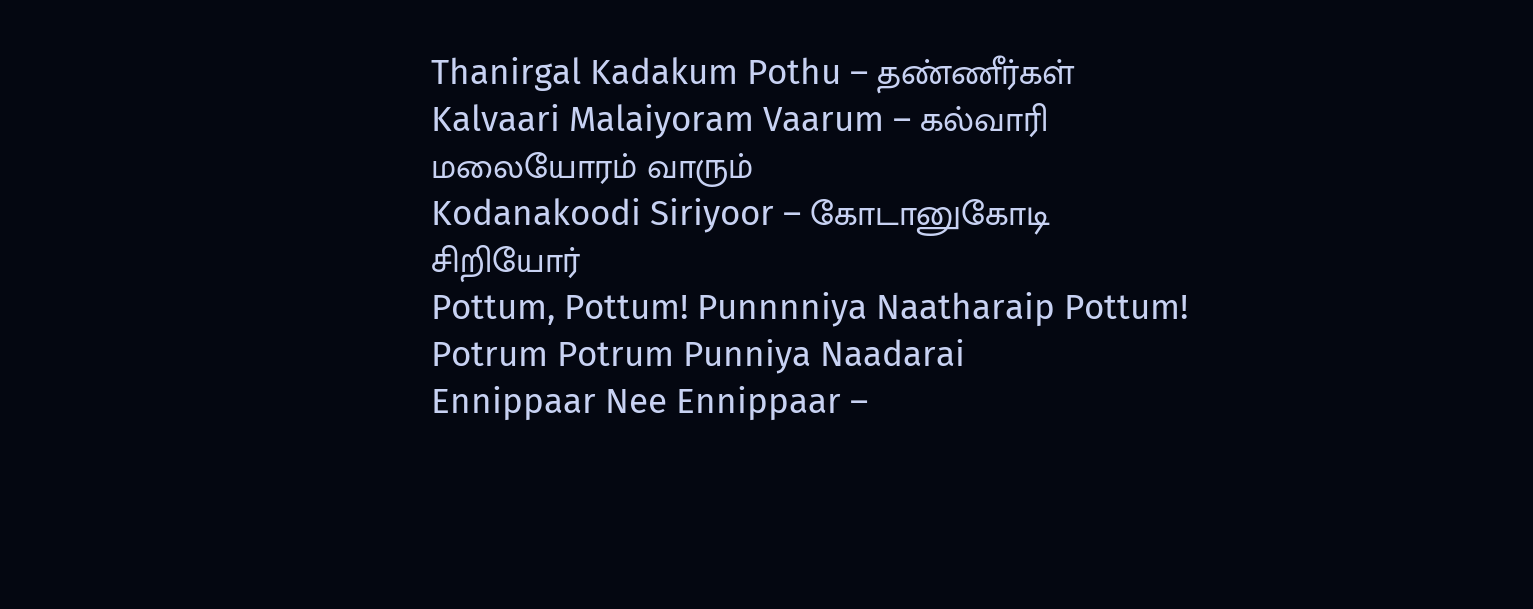Thanirgal Kadakum Pothu – தண்ணீர்கள்
Kalvaari Malaiyoram Vaarum – கல்வாரி மலையோரம் வாரும்
Kodanakoodi Siriyoor – கோடானுகோடி சிறியோர்
Pottum, Pottum! Punnnniya Naatharaip Pottum!
Potrum Potrum Punniya Naadarai
Ennippaar Nee Ennippaar –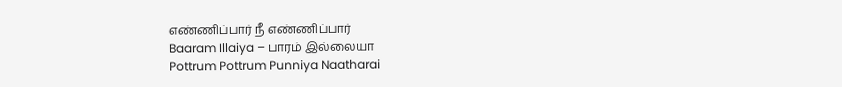எண்ணிப்பார் நீ எண்ணிப்பார்
Baaram Illaiya – பாரம் இல்லையா
Pottrum Pottrum Punniya Naatharai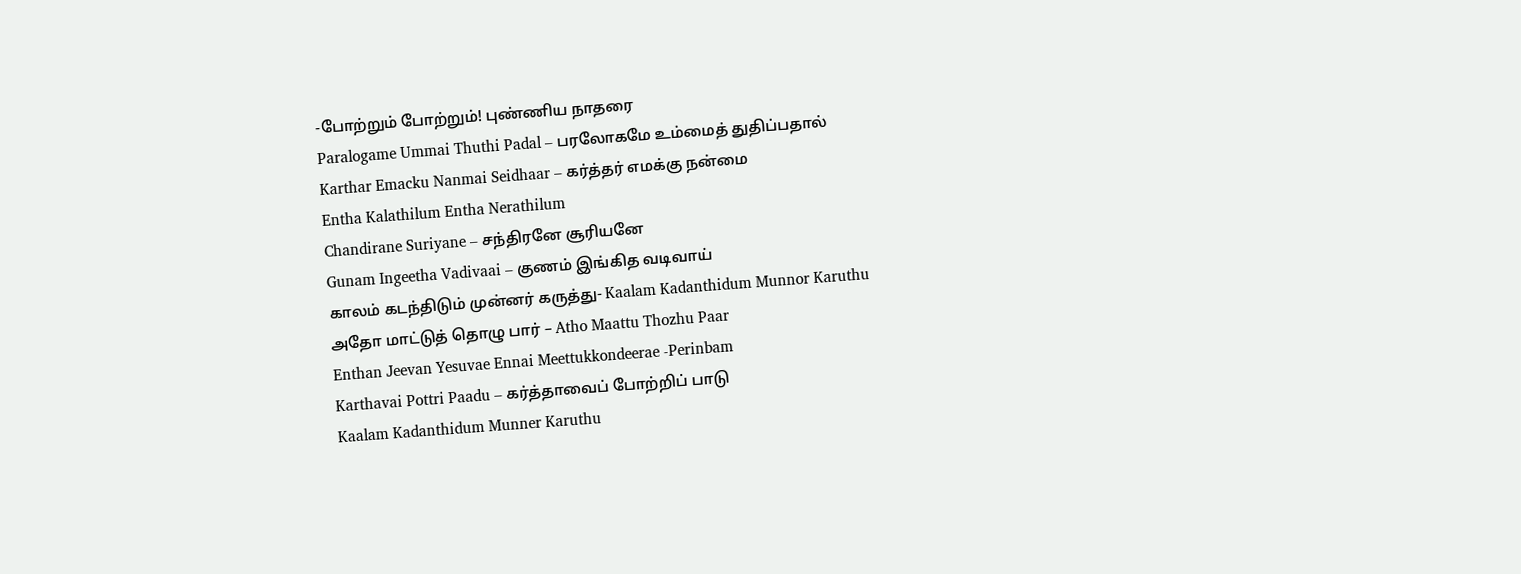-போற்றும் போற்றும்! புண்ணிய நாதரை
Paralogame Ummai Thuthi Padal – பரலோகமே உம்மைத் துதிப்பதால்
Karthar Emacku Nanmai Seidhaar – கர்த்தர் எமக்கு நன்மை
Entha Kalathilum Entha Nerathilum
Chandirane Suriyane – சந்திரனே சூரியனே
Gunam Ingeetha Vadivaai – குணம் இங்கித வடிவாய்
காலம் கடந்திடும் முன்னர் கருத்து- Kaalam Kadanthidum Munnor Karuthu
அதோ மாட்டுத் தொழு பார் – Atho Maattu Thozhu Paar
Enthan Jeevan Yesuvae Ennai Meettukkondeerae -Perinbam
Karthavai Pottri Paadu – கர்த்தாவைப் போற்றிப் பாடு
Kaalam Kadanthidum Munner Karuthu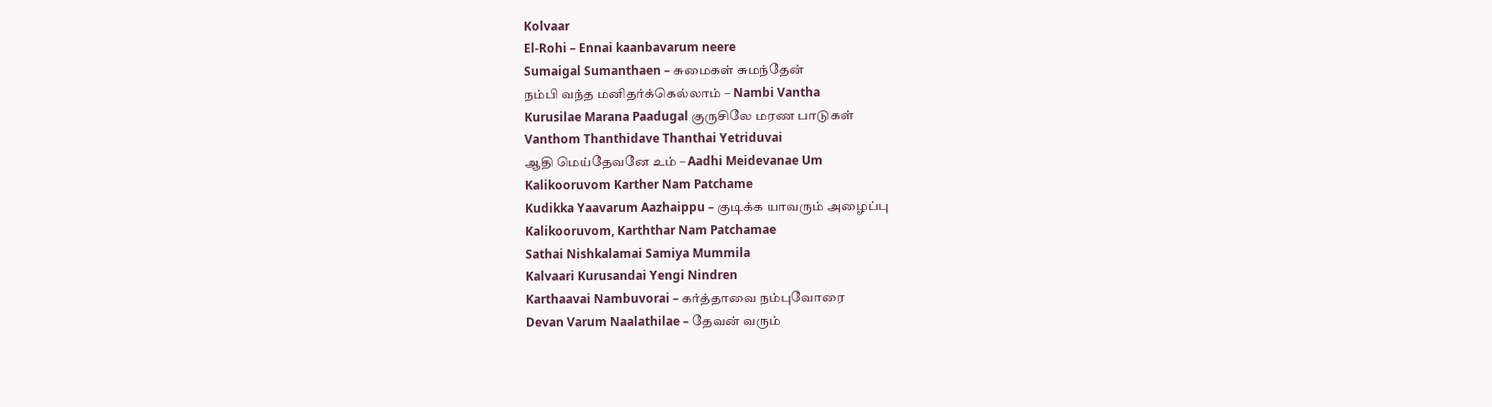Kolvaar
El-Rohi – Ennai kaanbavarum neere
Sumaigal Sumanthaen – சுமைகள் சுமந்தேன்
நம்பி வந்த மனிதர்க்கெல்லாம் – Nambi Vantha
Kurusilae Marana Paadugal குருசிலே மரண பாடுகள்
Vanthom Thanthidave Thanthai Yetriduvai
ஆதி மெய்தேவனே உம் – Aadhi Meidevanae Um
Kalikooruvom Karther Nam Patchame
Kudikka Yaavarum Aazhaippu – குடிக்க யாவரும் அழைப்பு
Kalikooruvom, Karththar Nam Patchamae
Sathai Nishkalamai Samiya Mummila
Kalvaari Kurusandai Yengi Nindren
Karthaavai Nambuvorai – கர்த்தாவை நம்புவோரை
Devan Varum Naalathilae – தேவன் வரும்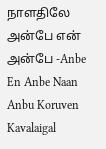நாளதிலே
அன்பே என் அன்பே -Anbe En Anbe Naan Anbu Koruven
Kavalaigal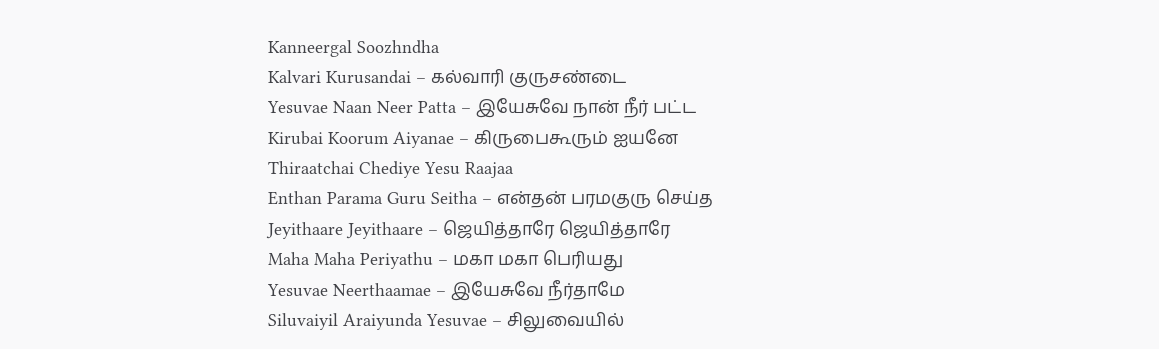Kanneergal Soozhndha
Kalvari Kurusandai – கல்வாரி குருசண்டை
Yesuvae Naan Neer Patta – இயேசுவே நான் நீர் பட்ட
Kirubai Koorum Aiyanae – கிருபைகூரும் ஐயனே
Thiraatchai Chediye Yesu Raajaa
Enthan Parama Guru Seitha – என்தன் பரமகுரு செய்த
Jeyithaare Jeyithaare – ஜெயித்தாரே ஜெயித்தாரே
Maha Maha Periyathu – மகா மகா பெரியது
Yesuvae Neerthaamae – இயேசுவே நீர்தாமே
Siluvaiyil Araiyunda Yesuvae – சிலுவையில்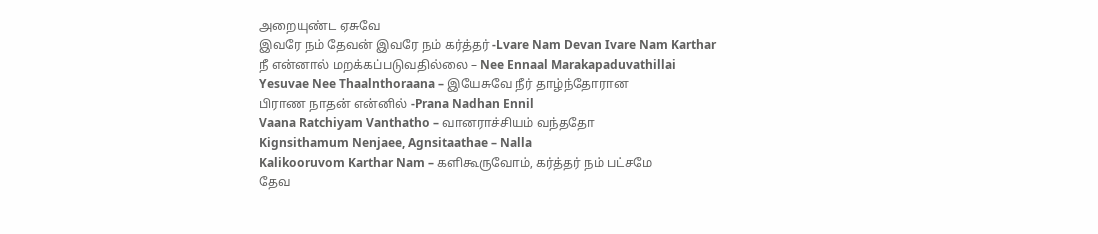அறையுண்ட ஏசுவே
இவரே நம் தேவன் இவரே நம் கர்த்தர் -Lvare Nam Devan Ivare Nam Karthar
நீ என்னால் மறக்கப்படுவதில்லை – Nee Ennaal Marakapaduvathillai
Yesuvae Nee Thaalnthoraana – இயேசுவே நீர் தாழ்ந்தோரான
பிராண நாதன் என்னில் -Prana Nadhan Ennil
Vaana Ratchiyam Vanthatho – வானராச்சியம் வந்ததோ
Kignsithamum Nenjaee, Agnsitaathae – Nalla
Kalikooruvom Karthar Nam – களிகூருவோம், கர்த்தர் நம் பட்சமே
தேவ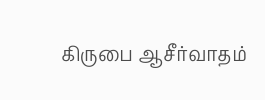கிருபை ஆசீர்வாதம்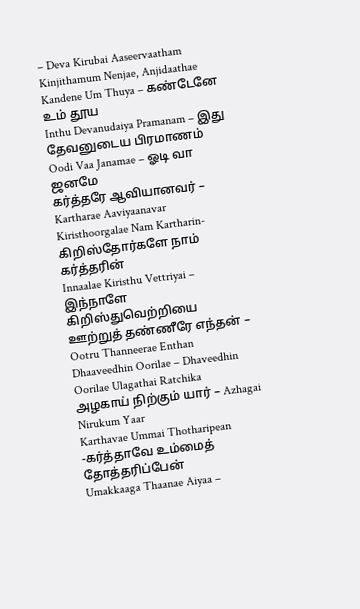– Deva Kirubai Aaseervaatham
Kinjithamum Nenjae, Anjidaathae
Kandene Um Thuya – கண்டேனே உம் தூய
Inthu Devanudaiya Pramanam – இது தேவனுடைய பிரமாணம்
Oodi Vaa Janamae – ஓடி வா ஜனமே
கர்த்தரே ஆவியானவர் – Kartharae Aaviyaanavar
Kiristhoorgalae Nam Kartharin- கிறிஸ்தோர்களே நாம் கர்த்தரின்
Innaalae Kiristhu Vettriyai – இந்நாளே கிறிஸ்துவெற்றியை
ஊற்றுத் தண்ணீரே எந்தன் – Ootru Thanneerae Enthan
Dhaaveedhin Oorilae – Dhaveedhin Oorilae Ulagathai Ratchika
அழகாய் நிற்கும் யார் – Azhagai Nirukum Yaar
Karthavae Ummai Thotharipean -கர்த்தாவே உம்மைத் தோத்தரிப்பேன்
Umakkaaga Thaanae Aiyaa –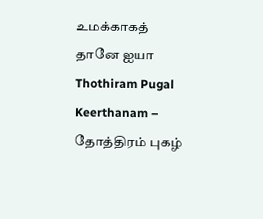உமக்காகத் தானே ஐயா
Thothiram Pugal Keerthanam – தோத்திரம் புகழ்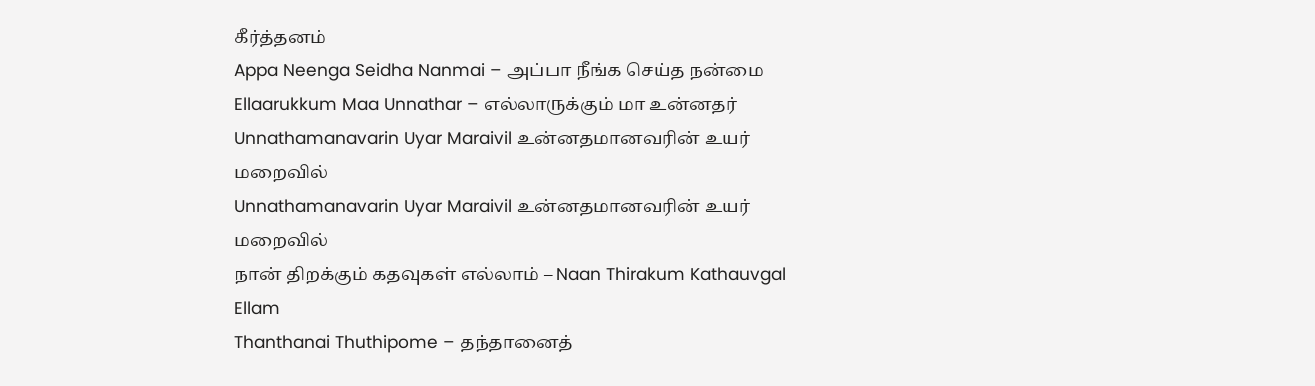கீர்த்தனம்
Appa Neenga Seidha Nanmai – அப்பா நீங்க செய்த நன்மை
Ellaarukkum Maa Unnathar – எல்லாருக்கும் மா உன்னதர்
Unnathamanavarin Uyar Maraivil உன்னதமானவரின் உயர் மறைவில்
Unnathamanavarin Uyar Maraivil உன்னதமானவரின் உயர் மறைவில்
நான் திறக்கும் கதவுகள் எல்லாம் – Naan Thirakum Kathauvgal Ellam
Thanthanai Thuthipome – தந்தானைத்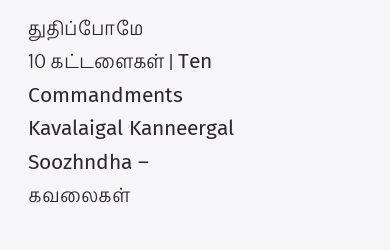துதிப்போமே
10 கட்டளைகள் | Ten Commandments
Kavalaigal Kanneergal Soozhndha – கவலைகள்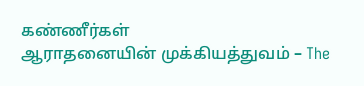கண்ணீர்கள்
ஆராதனையின் முக்கியத்துவம் – The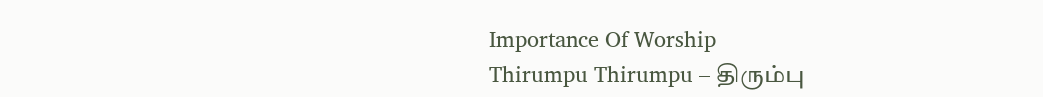Importance Of Worship
Thirumpu Thirumpu – திரும்பு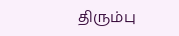திரும்பு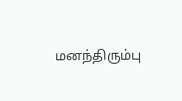மனந்திரும்பு